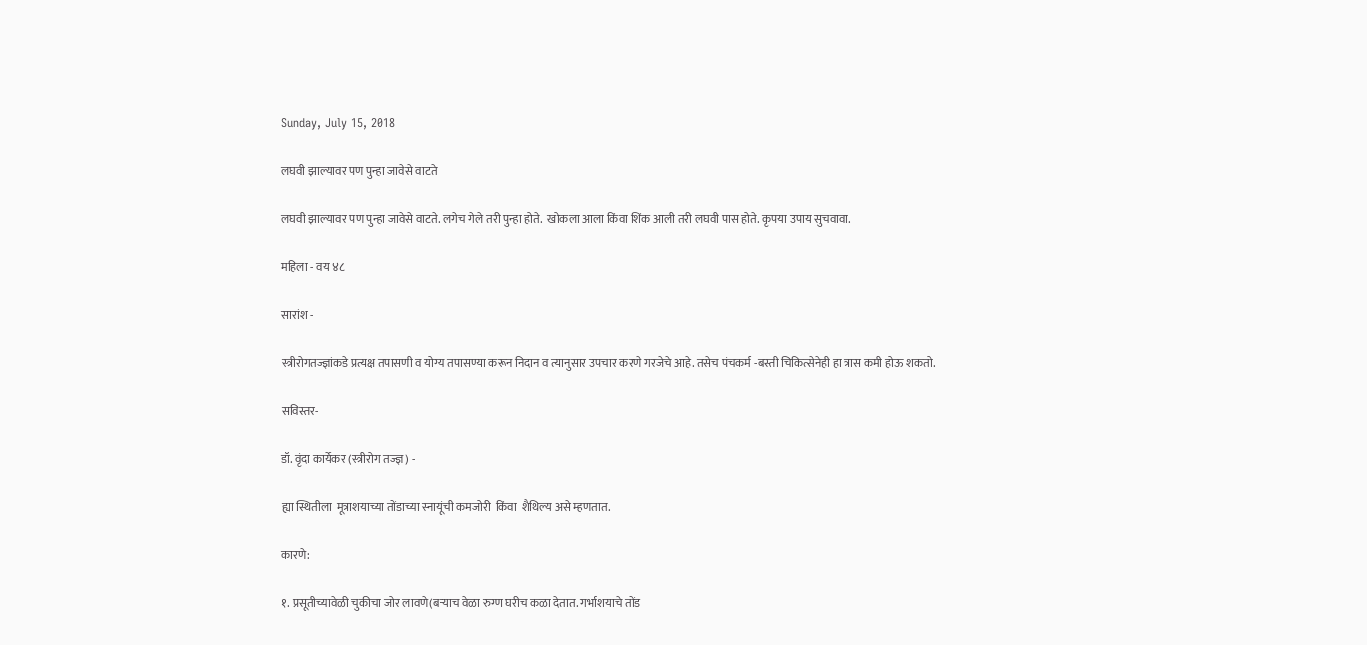Sunday, July 15, 2018

लघवी झाल्यावर पण पुन्हा जावेसे वाटते

लघवी झाल्यावर पण पुन्हा जावेसे वाटते. लगेच गेले तरी पुन्हा होते.  खोकला आला किंवा शिंक आली तरी लघवी पास होते. कृपया उपाय सुचवावा.

महिला - वय ४८

सारांश -

स्त्रीरोगतज्ज्ञांकडे प्रत्यक्ष तपासणी व योग्य तपासण्या करून निदान व त्यानुसार उपचार करणे गरजेचे आहे. तसेच पंचकर्म -बस्ती चिकित्सेनेही हा त्रास कमी होऊ शकतो.

सविस्तर-

डॉ. वृंदा कार्येकर (स्त्रीरोग तज्ज्ञ) -

ह्या स्थितीला  मूत्राशयाच्या तोंडाच्या स्नायूंची कमजोरी  किंवा  शैथिल्य असे म्हणतात.

कारणे:

१. प्रसूतीच्यावेळी चुकीचा जोर लावणे(बऱ्याच वेळा रुग्ण घरीच कळा देतात. गर्भाशयाचे तोंड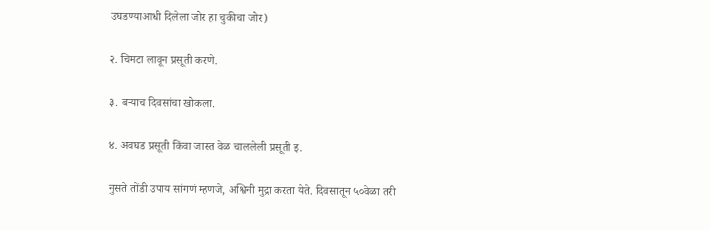उघडण्याआधी दिलेला जोर हा चुकीचा जोर)

२. चिमटा लावून प्रसूती करणे.

३. बऱ्याच दिवसांचा खोकला.

४. अवघड प्रसूती किंवा जास्त वेळ चाललेली प्रसूती इ.

नुसते तोंडी उपाय सांगणं म्हणजे, अश्विनी मुद्रा करता येते. दिवसातून ५०वेळा तरी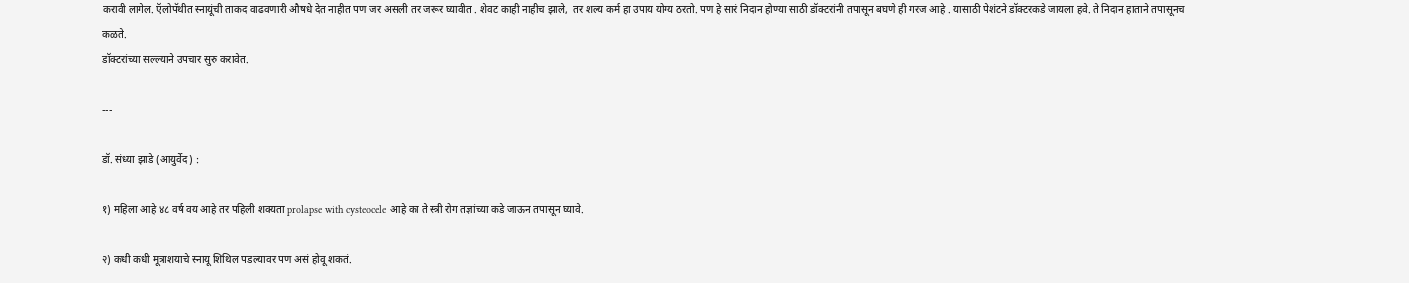करावी लागेल. ऍलोपॅथीत स्नायूंची ताकद वाढवणारी औषधे देत नाहीत पण जर असली तर जरूर घ्यावीत . शेवट काही नाहीच झाले,  तर शल्य कर्म हा उपाय योग्य ठरतो. पण हे सारं निदान होण्या साठी डॉक्टरांनी तपासून बघणे ही गरज आहे . यासाठी पेशंटने डॉक्टरकडे जायला हवे. ते निदान हाताने तपासूनच कळते.
डॉक्टरांच्या सल्ल्याने उपचार सुरु करावेत.

---

डॉ. संध्या झाडे (आयुर्वेद) :

१) महिला आहे ४८ वर्ष वय आहे तर पहिली शक्यता prolapse with cysteocele आहे का ते स्त्री रोग तज्ञांच्या कडे जाऊन तपासून घ्यावे.

२) कधी कधी मूत्राशयाचे स्नायू शिथिल पडल्यावर पण असं होवू शकतं.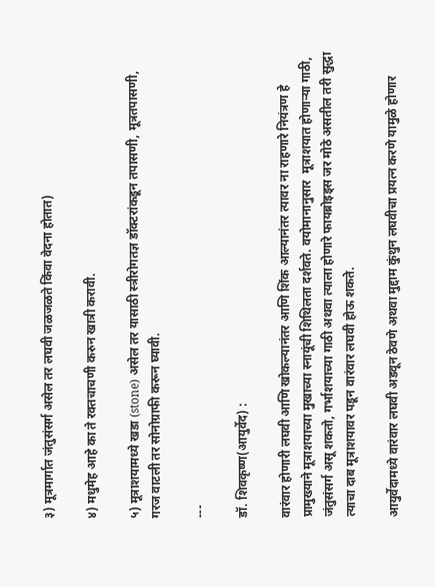३) मूत्रमार्गात जंतुसंसर्ग असेल तर लघवी जळजळते किंवा वेदना होतात)

४) मधुमेह आहे का ते रक्तचाचणी करुन खात्री करावी.

५) मूत्राशयामध्ये खडा (stone) असेल तर यासाठी स्त्रीरोगतज्ञ डॉक्टरांकडून तपासणी, मूत्रतपासणी, गरज वाटली तर सोनोग्राफी करून घ्यावी.

---

डॉ. शिवकृष्ण(आयुर्वेद) :

वारंवार होणारी लघवी आणि खोकल्यानंतर आणि शिंक आल्यानंतर त्यावर ना राहणारे नियंत्रण हे प्रामुख्याने मूत्राशयाच्या मुखाच्या स्नायूंची शिथिलता दर्शवते. वयोमानानुसार  मूत्राशयात होणाऱ्या गाठी, जंतुसंसर्ग असू शकतो, गर्भाशयाच्या गाठी अथवा त्याला होणारे फायब्रोइड्स जर मोठे असतील तरी सुद्धा त्याचा दाब मूत्राशयावर पडून वारंवार लघवी होऊ शकते.

आयुर्वेदामध्ये वारंवार लघवी अडवून ठेवणे अथवा मुद्दाम कुंथुन लघवीचा प्रयत्न करणे यामुळे होणार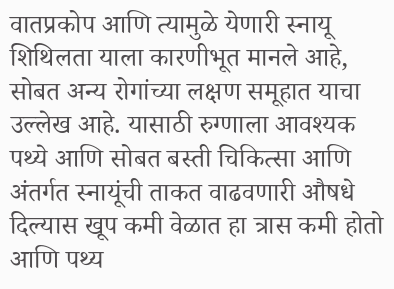वातप्रकोप आणि त्यामुळे येणारी स्नायू शिथिलता याला कारणीभूत मानले आहे, सोबत अन्य रोगांच्या लक्षण समूहात याचा उल्लेख आहे. यासाठी रुग्णाला आवश्यक पथ्ये आणि सोबत बस्ती चिकित्सा आणि अंतर्गत स्नायूंची ताकत वाढवणारी औषधे दिल्यास खूप कमी वेळात हा त्रास कमी होतो आणि पथ्य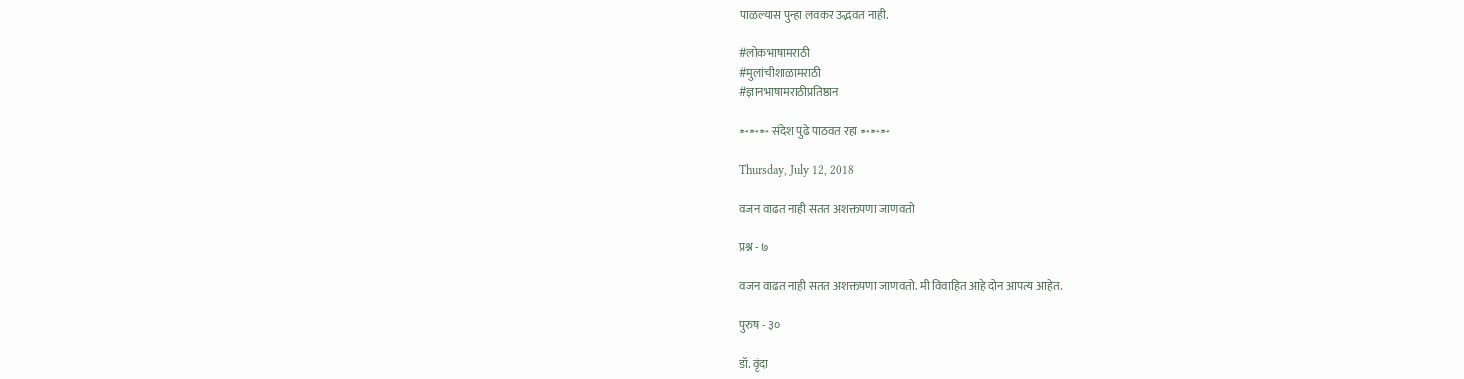पाळल्यास पुन्हा लवकर उद्भवत नाही.

#लोकभाषामराठी
#मुलांचीशाळामराठी
#ज्ञानभाषामराठीप्रतिष्ठान

➵➵➵ संदेश पुढे पाठवत रहा ➵➵➵

Thursday, July 12, 2018

वजन वाढत नाही सतत अशक्तपणा जाणवतो

प्रश्न - ७

वजन वाढत नाही सतत अशक्तपणा जाणवतो. मी विवाहित आहे दोन आपत्य आहेत.

पुरुष - ३०

डॉ. वृंदा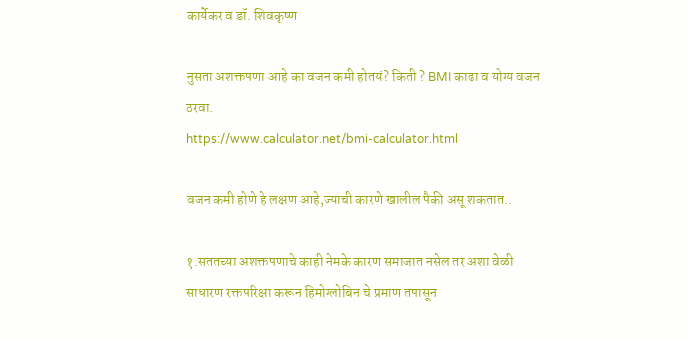कार्येकर व डॉ. शिवकृष्ण

नुसता अशक्तपणा आहे का वजन कमी होतयं? किती ? BMI काढा व योग्य वजन ठरवा.
https://www.calculator.net/bmi-calculator.html

वजन कमी होणे हे लक्षण आहे,ज्याची कारणे खालील पैकी असू शकतात..

१.सततच्या अशक्तपणाचे काही नेमके कारण समाजात नसेल तर अशा वेळी साधारण रक्तपरिक्षा करून हिमोग्लोबिन चे प्रमाण तपासून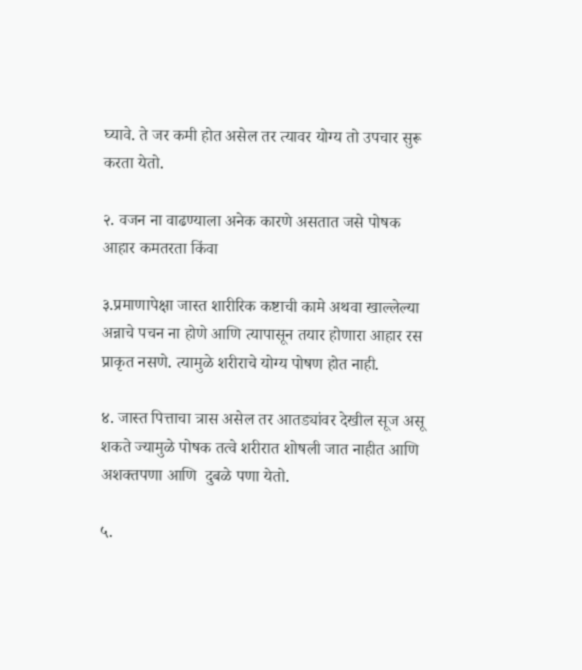घ्यावे. ते जर कमी होत असेल तर त्यावर योग्य तो उपचार सुरू करता येतो.

२. वजन ना वाढण्याला अनेक कारणे असतात जसे पोषक आहार कमतरता किंवा

३.प्रमाणापेक्षा जास्त शारीरिक कष्टाची कामे अथवा खाल्लेल्या अन्नाचे पचन ना होणे आणि त्यापासून तयार होणारा आहार रस प्राकृत नसणे. त्यामुळे शरीराचे योग्य पोषण होत नाही.

४. जास्त पित्ताचा त्रास असेल तर आतड्यांवर देखील सूज असू शकते ज्यामुळे पोषक तत्वे शरीरात शोषली जात नाहीत आणि अशक्तपणा आणि  दुबळे पणा येतो.

५.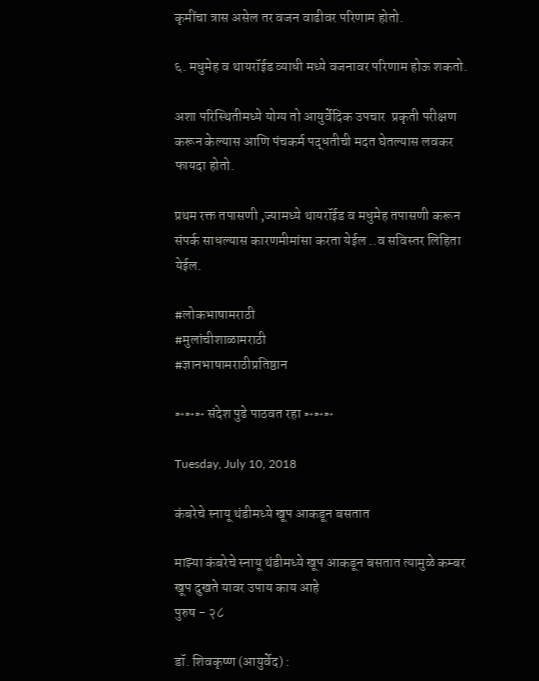कृमींचा त्रास असेल तर वजन वाढीवर परिणाम होतो.

६. मधुमेह व थायरॉईड व्याधी मध्ये वजनावर परिणाम होऊ शकतो.

अशा परिस्थितीमध्ये योग्य तो आयुर्वेदिक उपचार  प्रकृती परीक्षण करून केल्यास आणि पंचकर्म पद्धतीची मदत घेतल्यास लवकर फायदा होतो.

प्रथम रक्त तपासणी ,ज्यामध्ये थायरॉईड व मधुमेह तपासणी करून संपर्क साधल्यास कारणमीमांसा करता येईल ..व सविस्तर लिहिता येईल.

#लोकभाषामराठी
#मुलांचीशाळामराठी
#ज्ञानभाषामराठीप्रतिष्ठान

➵➵➵ संदेश पुढे पाठवत रहा ➵➵➵

Tuesday, July 10, 2018

कंबरेचे स्नायू थंडीमध्ये खूप आकडून बसतात

माझ्या कंबरेचे स्नायू थंडीमध्ये खूप आकडून बसतात त्यामुळे कम्बर खूप दुखते यावर उपाय काय आहे
पुरुष - २८

डॉ. शिवकृष्ण (आयुर्वेद) :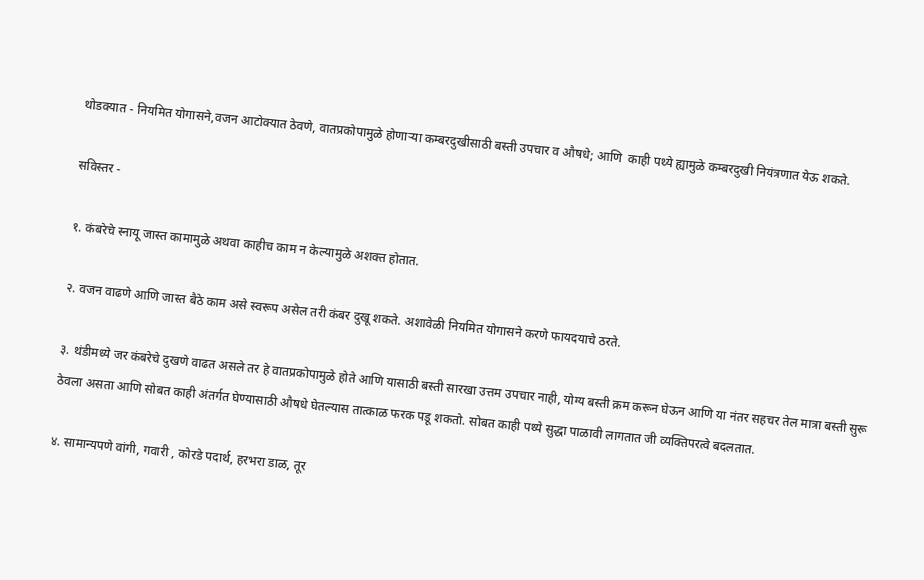थोडक्यात - नियमित योगासने,वजन आटोक्यात ठेवणे, वातप्रकोपामुळे होणाऱ्या कम्बरदुखीसाठी बस्ती उपचार व औषधे; आणि  काही पथ्ये ह्यामुळे कम्बरदुखी नियंत्रणात येऊ शकते.

सविस्तर -

१. कंबरेचे स्नायू जास्त कामामुळे अथवा काहीच काम न केल्यामुळे अशक्त होतात.

२. वजन वाढणे आणि जास्त बैठे काम असे स्वरूप असेल तरी कंबर दुखू शकते. अशावेळी नियमित योगासने करणे फायदयाचे ठरते.

३. थंडीमध्ये जर कंबरेचे दुखणे वाढत असले तर हे वातप्रकोपामुळे होते आणि यासाठी बस्ती सारखा उत्तम उपचार नाही, योग्य बस्ती क्रम करून घेऊन आणि या नंतर सहचर तेल मात्रा बस्ती सुरू ठेवला असता आणि सोबत काही अंतर्गत घेण्यासाठी औषधे घेतल्यास तात्काळ फरक पडू शकतो. सोबत काही पथ्ये सुद्धा पाळावी लागतात जी व्यक्तिपरत्वे बदलतात.

४. सामान्यपणे वांगी, गवारी , कोरडे पदार्थ, हरभरा डाळ, तूर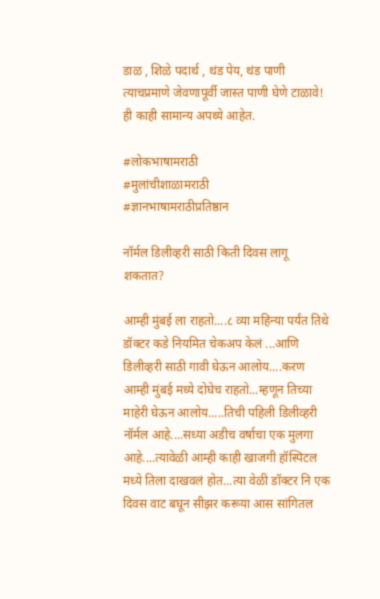डाळ , शिळे पदार्थ , थंड पेय, थंड पाणी त्याचप्रमाणे जेवणापूर्वी जास्त पाणी घेणे टाळावे! ही काही सामान्य अपथ्ये आहेत.

#लोकभाषामराठी
#मुलांचीशाळामराठी
#ज्ञानभाषामराठीप्रतिष्ठान

नॉर्मल डिलीव्हरी साठी किती दिवस लागू शकतात?

आम्ही मुंबई ला राहतो....८ व्या महिन्या पर्यंत तिथे डॉक्टर कडे नियमित चेकअप केलं ...आणि डिलीव्हरी साठी गावी घेऊन आलोय....करण आम्ही मुंबई मध्ये दोघेच राहतो...म्हणून तिच्या माहेरी घेऊन आलोय.....तिची पहिली डिलीव्हरी नॉर्मल आहे....सध्या अडीच वर्षाचा एक मुलगा आहे....त्यावेळी आम्ही काही खाजगी हॉस्पिटल मध्ये तिला दाखवलं होत...त्या वेळी डॉक्टर नि एक दिवस वाट बघून सीझर करूया आस सांगितल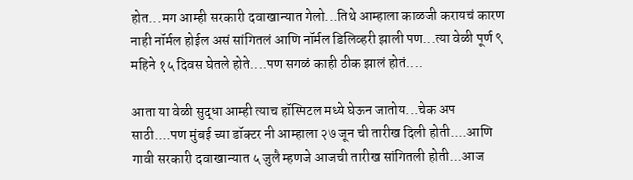होत...मग आम्ही सरकारी दवाखान्यात गेलो...तिथे आम्हाला काळजी करायचं कारण नाही नॉर्मल होईल असं सांगितलं आणि नॉर्मल डिलिव्हरी झाली पण...त्या वेळी पूर्ण ९ महिने १५ दिवस घेतले होते....पण सगळं काही ठीक झालं होतं....

आता या वेळी सुद्धा आम्ही त्याच हॉस्पिटल मध्ये घेऊन जातोय...चेक अप साठी....पण मुंबई च्या डॉक्टर नी आम्हाला २७ जून ची तारीख दिली होती....आणि गावी सरकारी दवाखान्यात ५ जुलै म्हणजे आजची तारीख सांगितली होती...आज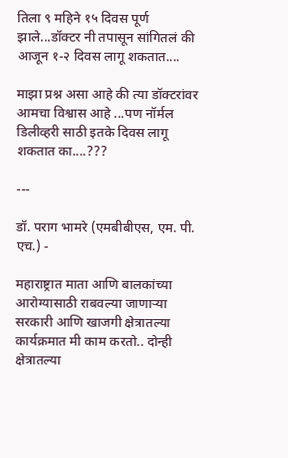तिला ९ महिने १५ दिवस पूर्ण झाले...डॉक्टर नी तपासून सांगितलं की आजून १-२ दिवस लागू शकतात....

माझा प्रश्न असा आहे की त्या डॉक्टरांवर आमचा विश्वास आहे ...पण नॉर्मल डिलीव्हरी साठी इतके दिवस लागू शकतात का....???

---

डॉ. पराग भामरे (एमबीबीएस, एम. पी. एच.) -

महाराष्ट्रात माता आणि बालकांच्या आरोग्यासाठी राबवल्या जाणाऱ्या सरकारी आणि खाजगी क्षेत्रातल्या कार्यक्रमात मी काम करतो.. दोन्ही क्षेत्रातल्या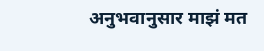अनुभवानुसार माझं मत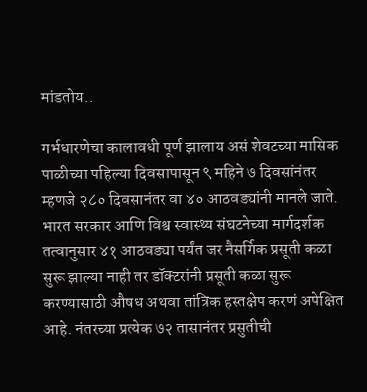मांडतोय..

गर्भधारणेचा कालावधी पूर्ण झालाय असं शेवटच्या मासिक पाळीच्या पहिल्या दिवसापासून ९ महिने ७ दिवसांनंतर म्हणजे २८० दिवसानंतर वा ४० आठवड्यांनी मानले जाते. भारत सरकार आणि विश्व स्वास्थ्य संघटनेच्या मार्गदर्शक तत्वानुसार ४१ आठवड्या पर्यंत जर नैसर्गिक प्रसूती कळा सुरू झाल्या नाही तर डॉक्टरांनी प्रसूती कळा सुरू करण्यासाठी औषध अथवा तांत्रिक हस्तक्षेप करणं अपेक्षित आहे. नंतरच्या प्रत्येक ७२ तासानंतर प्रसुतीची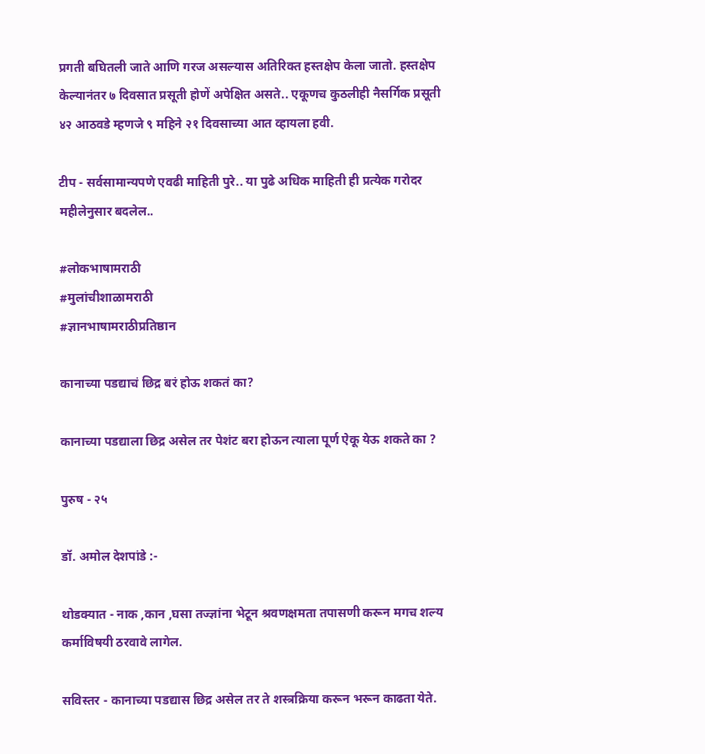प्रगती बघितली जाते आणि गरज असल्यास अतिरिक्त हस्तक्षेप केला जातो. हस्तक्षेप केल्यानंतर ७ दिवसात प्रसूती होणें अपेक्षित असते.. एकूणच कुठलीही नैसर्गिक प्रसूती ४२ आठवडे म्हणजे ९ महिने २१ दिवसाच्या आत व्हायला हवी.

टीप - सर्वसामान्यपणे एवढी माहिती पुरे.. या पुढे अधिक माहिती ही प्रत्येक गरोदर महीलेनुसार बदलेल..

#लोकभाषामराठी
#मुलांचीशाळामराठी
#ज्ञानभाषामराठीप्रतिष्ठान

कानाच्या पडद्याचं छिद्र बरं होऊ शकतं का?

कानाच्या पडद्याला छिद्र असेल तर पेशंट बरा होऊन त्याला पूर्ण ऐकू येऊ शकते का ?

पुरुष - २५

डॉ. अमोल देशपांडे :-

थोडक्यात - नाक ,कान ,घसा तज्ज्ञांना भेटून श्रवणक्षमता तपासणी करून मगच शल्य कर्माविषयी ठरवावे लागेल.

सविस्तर - कानाच्या पडद्यास छिद्र असेल तर ते शस्त्रक्रिया करून भरून काढता येते.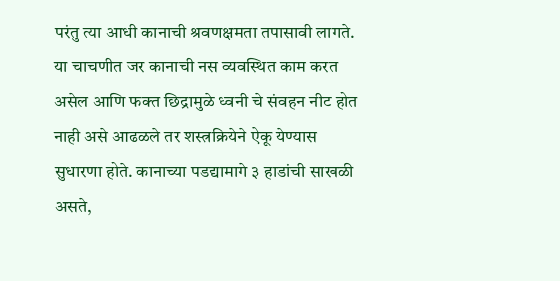परंतु त्या आधी कानाची श्रवणक्षमता तपासावी लागते. या चाचणीत जर कानाची नस व्यवस्थित काम करत असेल आणि फक्त छिद्रामुळे ध्वनी चे संवहन नीट होत नाही असे आढळले तर शस्त्रक्रियेने ऐकू येण्यास सुधारणा होते. कानाच्या पडद्यामागे ३ हाडांची साखळी असते,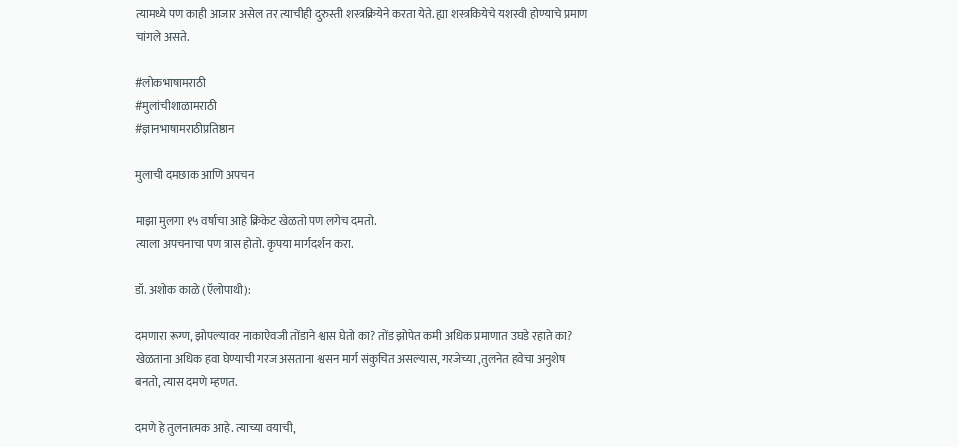त्यामध्ये पण काही आजार असेल तर त्याचीही दुरुस्ती शस्त्रक्रियेने करता येते. ह्या शस्त्रकियेचे यशस्वी होण्याचे प्रमाण चांगले असते.

#लोकभाषामराठी
#मुलांचीशाळामराठी
#ज्ञानभाषामराठीप्रतिष्ठान

मुलाची दमछाक आणि अपचन

माझा मुलगा १५ वर्षाचा आहे क्रिकेट खेळतो पण लगेच दमतो.
त्याला अपचनाचा पण त्रास होतो. कृपया मार्गदर्शन करा.

डॉ. अशोक काळे (ऍलोपाथी):

दमणारा रूग्ण, झोपल्यावर नाकाऐवजी तोंडाने श्वास घेतो का? तोंड झोपेत कमी अधिक प्रमाणात उघडे रहाते का? खेळताना अधिक हवा घेण्याची गरज असताना श्वसन मार्ग संकुचित असल्यास, गरजेच्या ,तुलनेत हवेचा अनुशेष बनतो, त्यास दमणे म्हणत.

दमणे हे तुलनात्मक आहे. त्याच्या वयाची,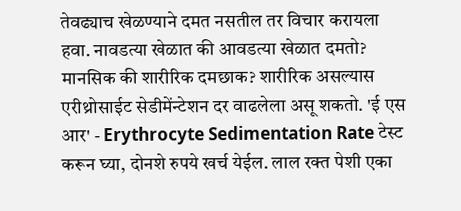तेवढ्याच खेळण्याने दमत नसतील तर विचार करायला हवा. नावडत्या खेळात की आवडत्या खेळात दमतो? मानसिक की शारीरिक दमछाक? शारीरिक असल्यास एरीथ्रोसाईट सेडीमेंन्टेशन दर वाढलेला असू शकतो. 'ई एस आर' - Erythrocyte Sedimentation Rate टेस्ट करून घ्या, दोनशे रुपये खर्च येईल. लाल रक्त पेशी एका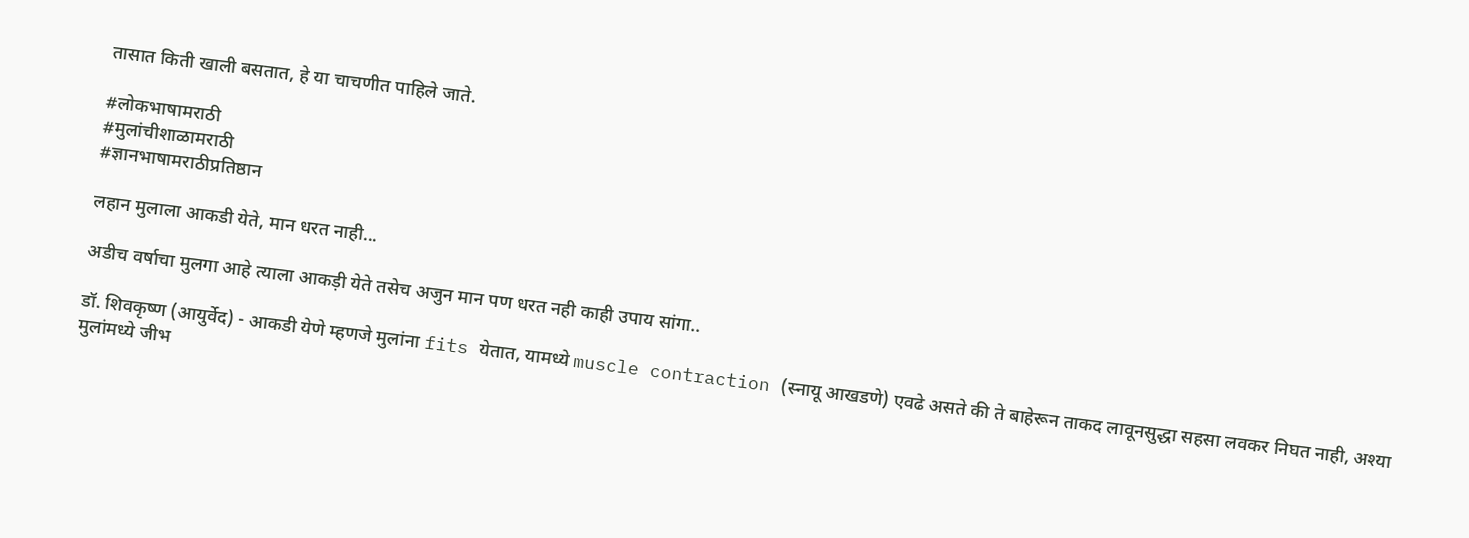तासात किती खाली बसतात, हे या चाचणीत पाहिले जाते.

#लोकभाषामराठी
#मुलांचीशाळामराठी
#ज्ञानभाषामराठीप्रतिष्ठान

लहान मुलाला आकडी येते, मान धरत नाही...

अडीच वर्षाचा मुलगा आहे त्याला आकड़ी येते तसेच अजुन मान पण धरत नही काही उपाय सांगा..

डॉ. शिवकृष्ण (आयुर्वेद) - आकडी येणे म्हणजे मुलांना fits येतात, यामध्ये muscle contraction (स्नायू आखडणे) एवढे असते की ते बाहेरून ताकद लावूनसुद्धा सहसा लवकर निघत नाही, अश्या मुलांमध्ये जीभ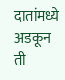दातांमध्ये अडकून ती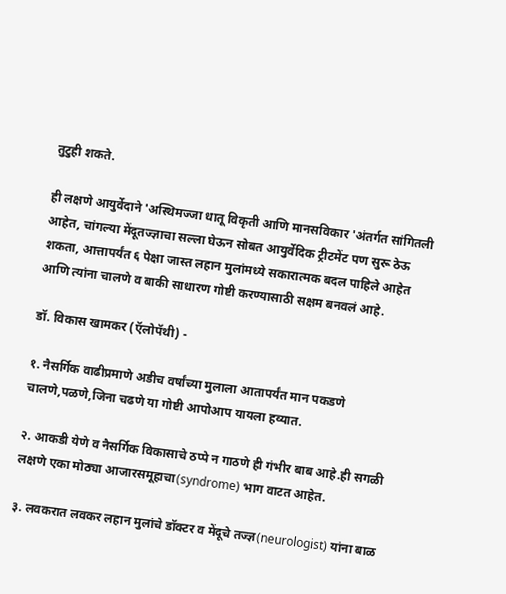तुटुही शकते.

ही लक्षणे आयुर्वेदाने 'अस्थिमज्जा धातू विकृती आणि मानसविकार 'अंतर्गत सांगितली आहेत, चांगल्या मेंदूतज्ज्ञाचा सल्ला घेऊन सोबत आयुर्वेदिक ट्रीटमेंट पण सुरू ठेऊ शकता, आत्तापर्यंत ६ पेक्षा जास्त लहान मुलांमध्ये सकारात्मक बदल पाहिले आहेत आणि त्यांना चालणे व बाकी साधारण गोष्टी करण्यासाठी सक्षम बनवलं आहे.

डॉ. विकास खामकर (ऍलोपॅथी) -

१. नैसर्गिक वाढीप्रमाणे अडीच वर्षांच्या मुलाला आतापर्यंत मान पकडणे चालणे,पळणे,जिना चढणे या गोष्टी आपोआप यायला हव्यात.

२. आकडी येणे व नैसर्गिक विकासाचे ठप्पे न गाठणे ही गंभीर बाब आहे.ही सगळी लक्षणे एका मोठ्या आजारसमूहाचा(syndrome) भाग वाटत आहेत.

३. लवकरात लवकर लहान मुलांचे डॉक्टर व मेंदूचे तज्ज्ञ(neurologist) यांना बाळ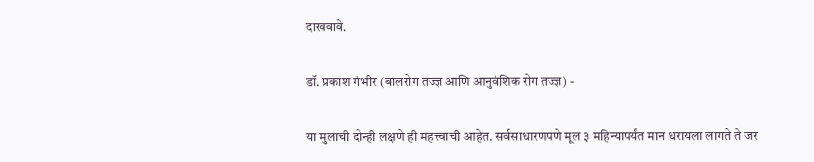दाखवावे.

डॉ. प्रकाश गंभीर (बालरोग तज्ज्ञ आणि आनुवंशिक रोग तज्ज्ञ) -

या मुलाची दोन्ही लक्षणे ही महत्त्वाची आहेत. सर्वसाधारणपणे मूल ३ महिन्यापर्यंत मान धरायला लागते ते जर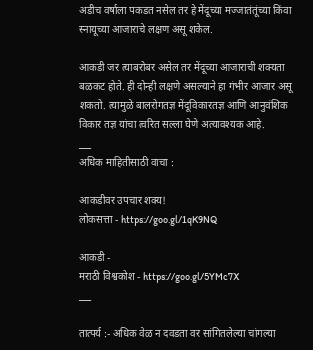अडीच वर्षाला पकडत नसेल तर हे मेंदूच्या मज्जातंतूंच्या किंवा स्नायूच्या आजाराचे लक्षण असू शकेल.

आकडी जर त्याबरोबर असेल तर मेंदूच्या आजाराची शक्यता बळकट होते. ही दोन्ही लक्षणे असल्याने हा गंभीर आजार असू शकतो. त्यामुळे बालरोगतज्ञ मेंदूविकारतज्ञ आणि आनुवंशिक विकार तज्ञ यांचा त्वरित सल्ला घेणे अत्यावश्यक आहे.
___
अधिक माहितीसाठी वाचा :

आकडीवर उपचार शक्य!
लोकसत्ता - https://goo.gl/1qK9NQ

आकडी -
मराठी विश्वकोश - https://goo.gl/5YMc7X
___

तात्पर्य :- अधिक वेळ न दवडता वर सांगितलेल्या चांगल्या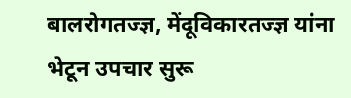बालरोगतज्ज्ञ, मेंदूविकारतज्ज्ञ यांना भेटून उपचार सुरू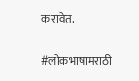करावेत.

#लोकभाषामराठी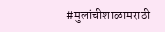#मुलांचीशाळामराठी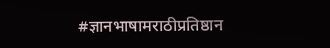#ज्ञानभाषामराठीप्रतिष्ठान